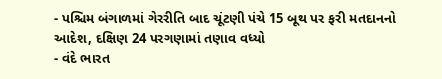- પશ્ચિમ બંગાળમાં ગેરરીતિ બાદ ચૂંટણી પંચે 15 બૂથ પર ફરી મતદાનનો આદેશ, દક્ષિણ 24 પરગણામાં તણાવ વધ્યો
- વંદે ભારત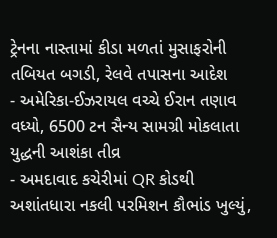ટ્રેનના નાસ્તામાં કીડા મળતાં મુસાફરોની તબિયત બગડી, રેલવે તપાસના આદેશ
- અમેરિકા-ઈઝરાયલ વચ્ચે ઈરાન તણાવ વધ્યો, 6500 ટન સૈન્ય સામગ્રી મોકલાતા યુદ્ધની આશંકા તીવ્ર
- અમદાવાદ કચેરીમાં QR કોડથી અશાંતધારા નકલી પરમિશન કૌભાંડ ખુલ્યું,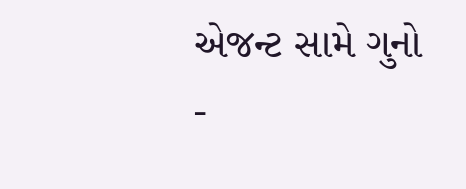એજન્ટ સામે ગુનો
-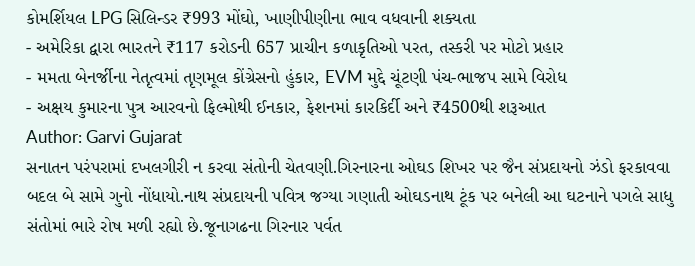કોમર્શિયલ LPG સિલિન્ડર ₹993 મોંઘો, ખાણીપીણીના ભાવ વધવાની શક્યતા
- અમેરિકા દ્વારા ભારતને ₹117 કરોડની 657 પ્રાચીન કળાકૃતિઓ પરત, તસ્કરી પર મોટો પ્રહાર
- મમતા બેનર્જીના નેતૃત્વમાં તૃણમૂલ કોંગ્રેસનો હુંકાર, EVM મુદ્દે ચૂંટણી પંચ-ભાજપ સામે વિરોધ
- અક્ષય કુમારના પુત્ર આરવનો ફિલ્મોથી ઈનકાર, ફેશનમાં કારકિર્દી અને ₹4500થી શરૂઆત
Author: Garvi Gujarat
સનાતન પરંપરામાં દખલગીરી ન કરવા સંતોની ચેતવણી.ગિરનારના ઓઘડ શિખર પર જૈન સંપ્રદાયનો ઝંડો ફરકાવવા બદલ બે સામે ગુનો નોંધાયો.નાથ સંપ્રદાયની પવિત્ર જગ્યા ગણાતી ઓઘડનાથ ટૂંક પર બનેલી આ ઘટનાને પગલે સાધુ સંતોમાં ભારે રોષ મળી રહ્યો છે.જૂનાગઢના ગિરનાર પર્વત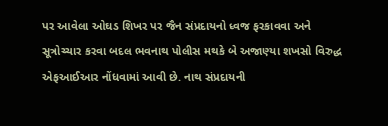પર આવેલા ઓઘડ શિખર પર જૈન સંપ્રદાયનો ધ્વજ ફરકાવવા અને સૂત્રોચ્ચાર કરવા બદલ ભવનાથ પોલીસ મથકે બે અજાણ્યા શખસો વિરુદ્ધ એફઆઈઆર નોંધવામાં આવી છે. નાથ સંપ્રદાયની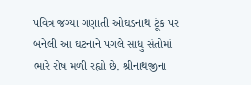પવિત્ર જગ્યા ગણાતી ઓઘડનાથ ટૂંક પર બનેલી આ ઘટનાને પગલે સાધુ સંતોમાં ભારે રોષ મળી રહ્યો છે. શ્રીનાથજીના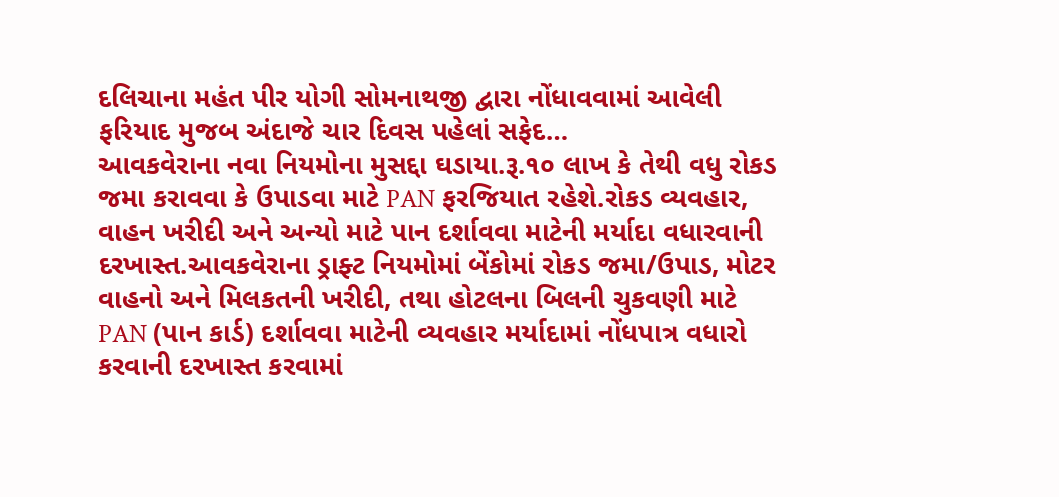દલિચાના મહંત પીર યોગી સોમનાથજી દ્વારા નોંધાવવામાં આવેલી ફરિયાદ મુજબ અંદાજે ચાર દિવસ પહેલાં સફેદ…
આવકવેરાના નવા નિયમોના મુસદ્દા ઘડાયા.રૂ.૧૦ લાખ કે તેથી વધુ રોકડ જમા કરાવવા કે ઉપાડવા માટે PAN ફરજિયાત રહેશે.રોકડ વ્યવહાર, વાહન ખરીદી અને અન્યો માટે પાન દર્શાવવા માટેની મર્યાદા વધારવાની દરખાસ્ત.આવકવેરાના ડ્રાફ્ટ નિયમોમાં બેંકોમાં રોકડ જમા/ઉપાડ, મોટર વાહનો અને મિલકતની ખરીદી, તથા હોટલના બિલની ચુકવણી માટે PAN (પાન કાર્ડ) દર્શાવવા માટેની વ્યવહાર મર્યાદામાં નોંધપાત્ર વધારો કરવાની દરખાસ્ત કરવામાં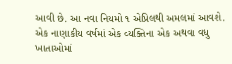આવી છે. આ નવા નિયમો ૧ એપ્રિલથી અમલમાં આવશે. એક નાણાકીય વર્ષમાં એક વ્યક્તિના એક અથવા વધુ ખાતાઓમાં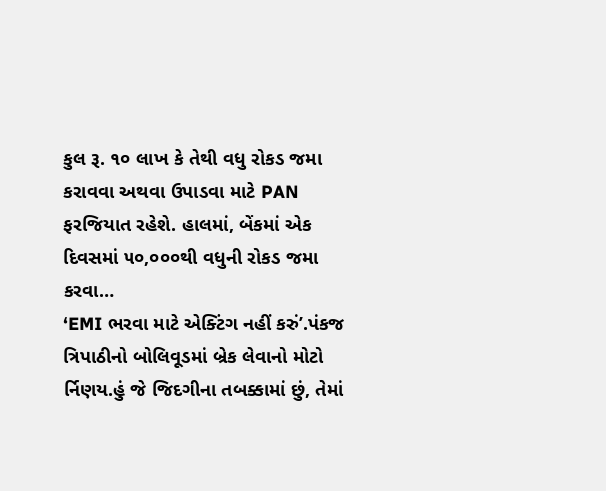કુલ રૂ. ૧૦ લાખ કે તેથી વધુ રોકડ જમા કરાવવા અથવા ઉપાડવા માટે PAN ફરજિયાત રહેશે. હાલમાં, બેંકમાં એક દિવસમાં ૫૦,૦૦૦થી વધુની રોકડ જમા કરવા…
‘EMI ભરવા માટે એક્ટિંગ નહીં કરું’.પંકજ ત્રિપાઠીનો બોલિવૂડમાં બ્રેક લેવાનો મોટો ર્નિણય.હું જે જિદગીના તબક્કામાં છું, તેમાં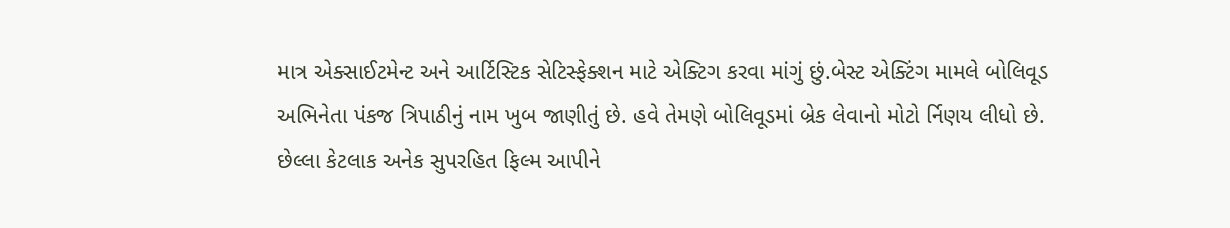માત્ર એક્સાઈટમેન્ટ અને આર્ટિસ્ટિક સેટિસ્ફેક્શન માટે એક્ટિગ કરવા માંગું છું.બેસ્ટ એક્ટિંગ મામલે બોલિવૂડ અભિનેતા પંકજ ત્રિપાઠીનું નામ ખુબ જાણીતું છે. હવે તેમણે બોલિવૂડમાં બ્રેક લેવાનો મોટો ર્નિણય લીધો છે. છેલ્લા કેટલાક અનેક સુપરહિત ફિલ્મ આપીને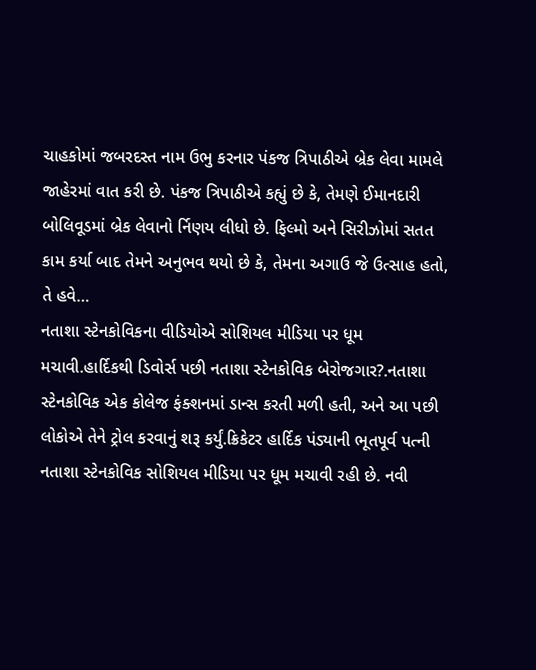ચાહકોમાં જબરદસ્ત નામ ઉભુ કરનાર પંકજ ત્રિપાઠીએ બ્રેક લેવા મામલે જાહેરમાં વાત કરી છે. પંકજ ત્રિપાઠીએ કહ્યું છે કે, તેમણે ઈમાનદારી બોલિવૂડમાં બ્રેક લેવાનો ર્નિણય લીધો છે. ફિલ્મો અને સિરીઝોમાં સતત કામ કર્યા બાદ તેમને અનુભવ થયો છે કે, તેમના અગાઉ જે ઉત્સાહ હતો, તે હવે…
નતાશા સ્ટેનકોવિકના વીડિયોએ સોશિયલ મીડિયા પર ધૂમ મચાવી.હાર્દિકથી ડિવોર્સ પછી નતાશા સ્ટેનકોવિક બેરોજગાર?.નતાશા સ્ટેનકોવિક એક કોલેજ ફંક્શનમાં ડાન્સ કરતી મળી હતી, અને આ પછી લોકોએ તેને ટ્રોલ કરવાનું શરૂ કર્યું.ક્રિકેટર હાર્દિક પંડ્યાની ભૂતપૂર્વ પત્ની નતાશા સ્ટેનકોવિક સોશિયલ મીડિયા પર ધૂમ મચાવી રહી છે. નવી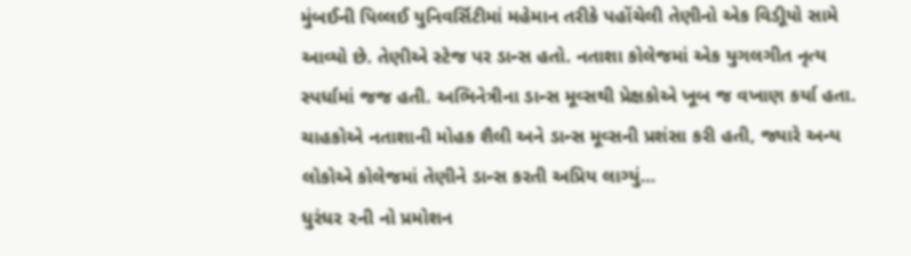મુંબઈની પિલ્લઈ યુનિવર્સિટીમાં મહેમાન તરીકે પહોંચેલી તેણીનો એક વિડીૂયો સામે આવ્યો છે. તેણીએ સ્ટેજ પર ડાન્સ હતો. નતાશા કોલેજમાં એક યુગલગીત નૃત્ય સ્પર્ધામાં જજ હતી. અભિનેત્રીના ડાન્સ મૂવ્સથી પ્રેક્ષકોએ ખૂબ જ વખાણ કર્યા હતા. ચાહકોએ નતાશાની મોહક શૈલી અને ડાન્સ મૂવ્સની પ્રશંસા કરી હતી, જ્યારે અન્ય લોકોએ કોલેજમાં તેણીને ડાન્સ કરતી અપ્રિય લાગ્યું…
ધુરંધર ૨ની નો પ્રમોશન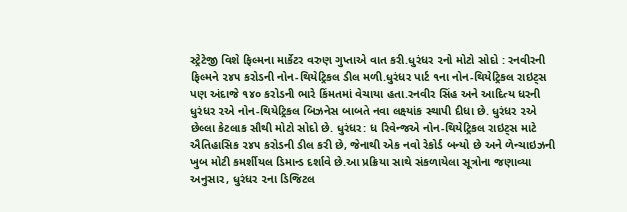સ્ટ્રેટેજી વિશે ફિલ્મના માર્કેટર વરુણ ગુપ્તાએ વાત કરી.ધુરંધર ૨નો મોટો સોદો : રનવીરની ફિલ્મને ૨૪૫ કરોડની નોન-થિયેટ્રિકલ ડીલ મળી.ધુરંધર પાર્ટ ૧ના નોન-થિયેટ્રિકલ રાઇટ્સ પણ અંદાજે ૧૪૦ કરોડની ભારે કિંમતમાં વેચાયા હતા.રનવીર સિંહ અને આદિત્ય ધરની ધુરંધર ૨એ નોન-થિયેટ્રિકલ બિઝનેસ બાબતે નવા લક્ષ્યાંક સ્થાપી દીધા છે. ધુરંધર ૨એ છેલ્લા કેટલાક સૌથી મોટો સોદો છે. ધુરંધર: ધ રિવેન્જએ નોન-થિયેટ્રિકલ રાઇટ્સ માટે ઐતિહાસિક ૨૪૫ કરોડની ડીલ કરી છે, જેનાથી એક નવો રેકોર્ડ બન્યો છે અને ળેન્ચાઇઝની ખુબ મોટી કમર્શીયલ ડિમાન્ડ દર્શાવે છે.આ પ્રક્રિયા સાથે સંકળાયેલા સૂત્રોના જણાવ્યા અનુસાર, ધુરંધર ૨ના ડિજિટલ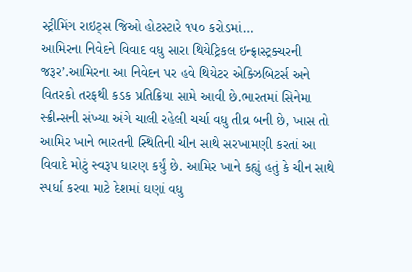સ્ટ્રીમિંગ રાઇટ્સ જિઓ હોટસ્ટારે ૧૫૦ કરોડમાં…
આમિરના નિવેદને વિવાદ વધુ સારા થિયેટ્રિકલ ઇન્ફ્રાસ્ટ્રક્ચરની જરૂર’.આમિરના આ નિવેદન પર હવે થિયેટર એક્ઝિબિટર્સ અને વિતરકો તરફથી કડક પ્રતિક્રિયા સામે આવી છે.ભારતમાં સિનેમા સ્ક્રીન્સની સંખ્યા અંગે ચાલી રહેલી ચર્ચા વધુ તીવ્ર બની છે, ખાસ તો આમિર ખાને ભારતની સ્થિતિની ચીન સાથે સરખામણી કરતાં આ વિવાદે મોટું સ્વરૂપ ધારણ કર્યું છે. આમિર ખાને કહ્યું હતું કે ચીન સાથે સ્પર્ધા કરવા માટે દેશમાં ઘણાં વધુ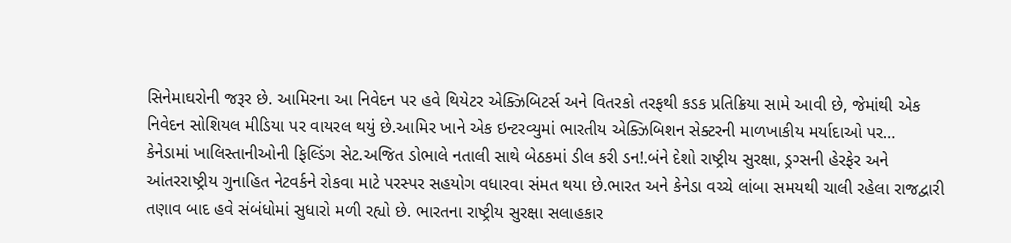સિનેમાઘરોની જરૂર છે. આમિરના આ નિવેદન પર હવે થિયેટર એક્ઝિબિટર્સ અને વિતરકો તરફથી કડક પ્રતિક્રિયા સામે આવી છે, જેમાંથી એક નિવેદન સોશિયલ મીડિયા પર વાયરલ થયું છે.આમિર ખાને એક ઇન્ટરવ્યુમાં ભારતીય એક્ઝિબિશન સેક્ટરની માળખાકીય મર્યાદાઓ પર…
કેનેડામાં ખાલિસ્તાનીઓની ફિલ્ડિંગ સેટ.અજિત ડોભાલે નતાલી સાથે બેઠકમાં ડીલ કરી ડન!.બંને દેશો રાષ્ટ્રીય સુરક્ષા, ડ્રગ્સની હેરફેર અને આંતરરાષ્ટ્રીય ગુનાહિત નેટવર્કને રોકવા માટે પરસ્પર સહયોગ વધારવા સંમત થયા છે.ભારત અને કેનેડા વચ્ચે લાંબા સમયથી ચાલી રહેલા રાજદ્વારી તણાવ બાદ હવે સંબંધોમાં સુધારો મળી રહ્યો છે. ભારતના રાષ્ટ્રીય સુરક્ષા સલાહકાર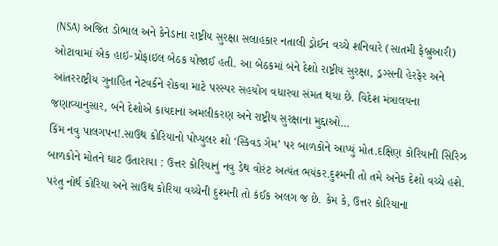(NSA) અજિત ડોભાલ અને કેનેડાના રાષ્ટ્રીય સુરક્ષા સલાહકાર નતાલી ડ્રોઈન વચ્ચે શનિવારે (સાતમી ફેબ્રુઆરી) ઓટાવામાં એક હાઇ-પ્રોફાઇલ બેઠક યોજાઈ હતી. આ બેઠકમાં બંને દેશો રાષ્ટ્રીય સુરક્ષા, ડ્રગ્સની હેરફેર અને આંતરરાષ્ટ્રીય ગુનાહિત નેટવર્કને રોકવા માટે પરસ્પર સહયોગ વધારવા સંમત થયા છે. વિદેશ મંત્રાલયના જણાવ્યાનુસાર, બંને દેશોએ કાયદાના અમલીકરણ અને રાષ્ટ્રીય સુરક્ષાના મુદ્દાઓ…
કિંમ નવુ પાલગપન!.સાઉથ કોરિયાનો પોપ્યુલર શો ‘સ્કિવડ ગેમ’ પર બાળકોને આપ્યું મોત.દક્ષિણ કોરિયાની સિરિઝ બાળકોને મોતને ઘાટ ઉતારાયા : ઉત્તર કોરિયાનું નવુ ડેથ વોરંટ અત્યંત ભયંકર.દુશ્મની તો તમે અનેક દેશો વચ્ચે હશે. પરંતુ નોર્થ કોરિયા અને સાઉથ કોરિયા વચ્ચેની દુશ્મની તો કંઈક અલગ જ છે. કેમ કે, ઉત્તર કોરિયાના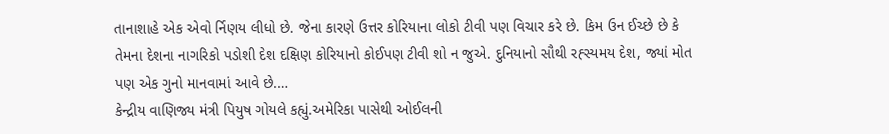તાનાશાહે એક એવો ર્નિણય લીધો છે. જેના કારણે ઉત્તર કોરિયાના લોકો ટીવી પણ વિચાર કરે છે. કિમ ઉન ઈચ્છે છે કે તેમના દેશના નાગરિકો પડોશી દેશ દક્ષિણ કોરિયાનો કોઈપણ ટીવી શો ન જુએ. દુનિયાનો સૌથી રહ્સ્યમય દેશ, જ્યાં મોત પણ એક ગુનો માનવામાં આવે છે.…
કેન્દ્રીય વાણિજ્ય મંત્રી પિયુષ ગોયલે કહ્યું.અમેરિકા પાસેથી ઓઈલની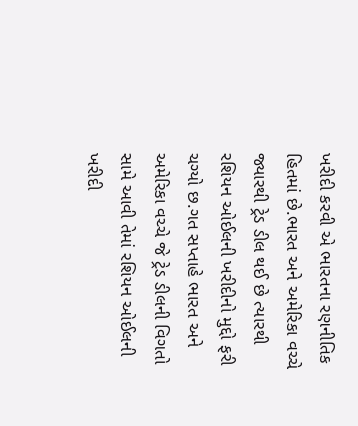ખરીદી કરવી એ ભારતના રણનીતિક હિતમાં છે.ભારત અને અમેરિકા વચ્ચે જ્યારથી ટ્રેડ ડીલ થઈ છે ત્યારથી રશિયન ઓઈલની ખરીદીનો મુદ્દો ફરી ચગ્યો છ.ગત સપ્તાહે ભારત અને અમેરિકા વચ્ચે જે ટ્રેડ ડીલની વિગતો સામે આવી તેમાં રશિયન ઓઈલની ખરીદી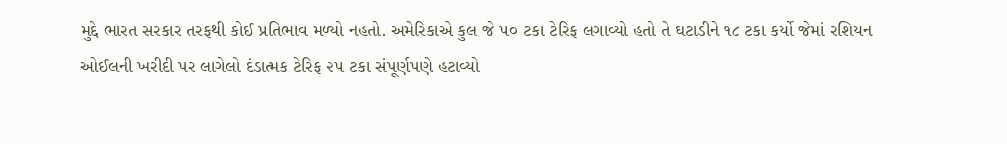મુદ્દે ભારત સરકાર તરફથી કોઈ પ્રતિભાવ મળ્યો નહતો. અમેરિકાએ કુલ જે ૫૦ ટકા ટેરિફ લગાવ્યો હતો તે ઘટાડીને ૧૮ ટકા કર્યો જેમાં રશિયન ઓઈલની ખરીદી પર લાગેલો દંડાત્મક ટેરિફ ૨૫ ટકા સંપૂર્ણપણે હટાવ્યો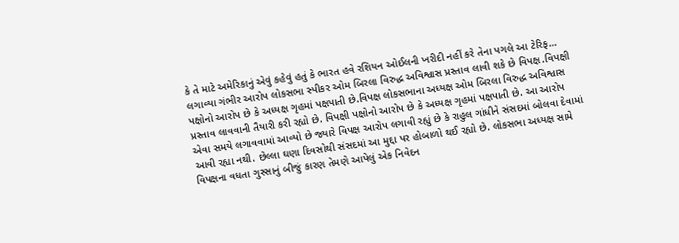કે તે માટે અમેરિકાનું એવું કહેવું હતું કે ભારત હવે રશિયન ઓઈલની ખરીદી નહીં કરે તેના પગલે આ ટેરિફ…
લગાવ્યા ગંભીર આરોપ લોકસભા સ્પીકર ઓમ બિરલા વિરુદ્ધ અવિશ્વાસ પ્રસ્તાવ લાવી શકે છે વિપક્ષ.વિપક્ષી પક્ષોનો આરોપ છે કે અધ્યક્ષ ગૃહમાં પક્ષપાતી છે.વિપક્ષ લોકસભાના અધ્યક્ષ ઓમ બિરલા વિરુદ્ધ અવિશ્વાસ પ્રસ્તાવ લાવવાની તૈયારી કરી રહ્યો છે. વિપક્ષી પક્ષોનો આરોપ છે કે અધ્યક્ષ ગૃહમાં પક્ષપાતી છે. આ આરોપ એવા સમયે લગાવવામાં આવ્યો છે જ્યારે વિપક્ષ આરોપ લગાવી રહ્યું છે કે રાહુલ ગાંધીને સંસદમાં બોલવા દેવામાં આવી રહ્યા નથી. છેલ્લા ઘણા દિવસોથી સંસદમાં આ મુદ્દા પર હોબાળો થઈ રહ્યો છે. લોકસભા અધ્યક્ષ સામે વિપક્ષના વધતા ગુસ્સાનું બીજું કારણ તેમણે આપેલું એક નિવેદન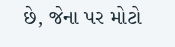છે, જેના પર મોટો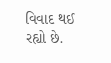વિવાદ થઈ રહ્યો છે.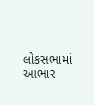લોકસભામાં આભાર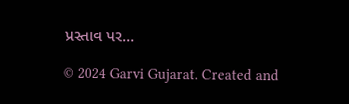પ્રસ્તાવ પર…

© 2024 Garvi Gujarat. Created and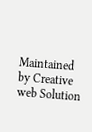Maintained by Creative web Solution